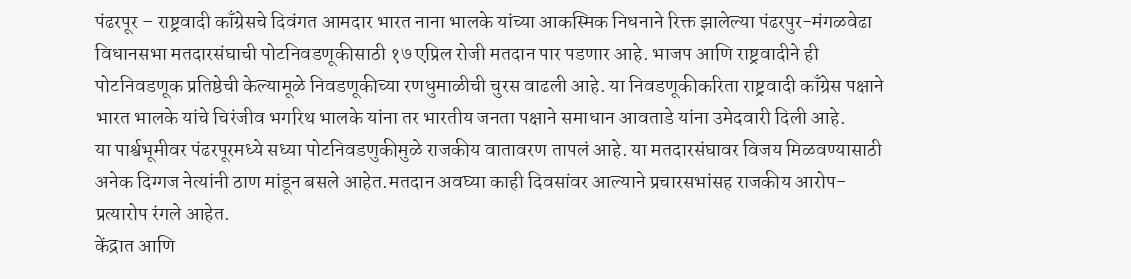पंढरपूर – राष्ट्रवादी काँग्रेसचे दिवंगत आमदार भारत नाना भालके यांच्या आकस्मिक निधनाने रिक्त झालेल्या पंढरपुर-मंगळवेढा विधानसभा मतदारसंघाची पोटनिवडणूकीसाठी १७ एप्रिल रोजी मतदान पार पडणार आहे. भाजप आणि राष्ट्रवादीने ही पोटनिवडणूक प्रतिष्ठेची केल्यामूळे निवडणूकीच्या रणधुमाळीची चुरस वाढली आहे. या निवडणूकीकरिता राष्ट्रवादी काँग्रेस पक्षाने भारत भालके यांचे चिरंजीव भगरिथ भालके यांना तर भारतीय जनता पक्षाने समाधान आवताडे यांना उमेदवारी दिली आहे.
या पार्श्वभूमीवर पंढरपूरमध्ये सध्या पोटनिवडणुकीमुळे राजकीय वातावरण तापलं आहे. या मतदारसंघावर विजय मिळवण्यासाठी अनेक दिग्गज नेत्यांनी ठाण मांडून बसले आहेत.मतदान अवघ्या काही दिवसांवर आल्याने प्रचारसभांसह राजकीय आरोप-प्रत्यारोप रंगले आहेत.
केंद्रात आणि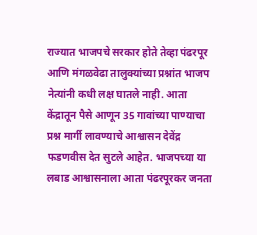राज्यात भाजपचे सरकार होते तेव्हा पंढरपूर आणि मंगळवेढा तालुक्यांच्या प्रश्नांत भाजप नेत्यांनी कधी लक्ष घातले नाही. आता केंद्रातून पैसे आणून 35 गावांच्या पाण्याचा प्रश्न मार्गी लावण्याचे आश्वासन देवेंद्र फडणवीस देत सुटले आहेत. भाजपच्या या लबाड आश्वासनाला आता पंढरपूरकर जनता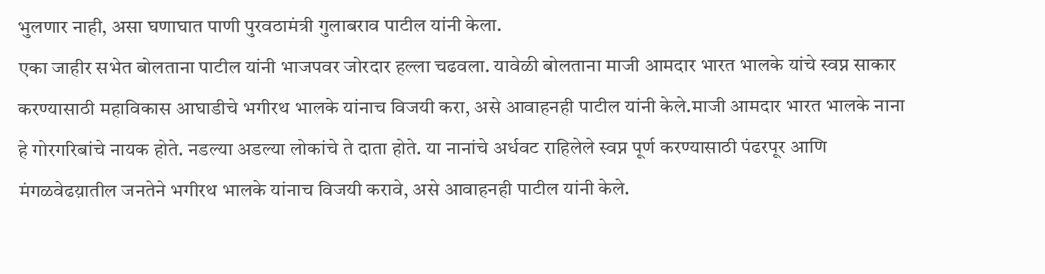भुलणार नाही, असा घणाघात पाणी पुरवठामंत्री गुलाबराव पाटील यांनी केला.
एका जाहीर सभेत बोलताना पाटील यांनी भाजपवर जोरदार हल्ला चढवला. यावेळी बोलताना माजी आमदार भारत भालके यांचे स्वप्न साकार करण्यासाठी महाविकास आघाडीचे भगीरथ भालके यांनाच विजयी करा, असे आवाहनही पाटील यांनी केले.माजी आमदार भारत भालके नाना हे गोरगरिबांचे नायक होते. नडल्या अडल्या लोकांचे ते दाता होते. या नानांचे अर्धवट राहिलेले स्वप्न पूर्ण करण्यासाठी पंढरपूर आणि मंगळवेढय़ातील जनतेने भगीरथ भालके यांनाच विजयी करावे, असे आवाहनही पाटील यांनी केले.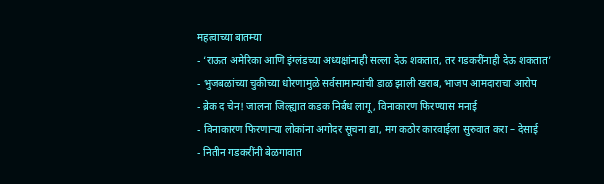महत्वाच्या बातम्या
- ‘राऊत अमेरिका आणि इंग्लंडच्या अध्यक्षांनाही सल्ला देऊ शकतात, तर गडकरींनाही देऊ शकतात’
- भुजबळांच्या चुकीच्या धोरणामुळे सर्वसामान्यांची डाळ झाली खराब, भाजप आमदाराचा आरोप
- ब्रेक द चेन! जालना जिल्ह्यात कडक निर्बध लागू, विनाकारण फिरण्यास मनाई
- विनाकारण फिरणाऱ्या लोकांना अगोदर सूचना द्या, मग कठोर कारवाईला सुरुवात करा – देसाई
- नितीन गडकरींनी बेळगावात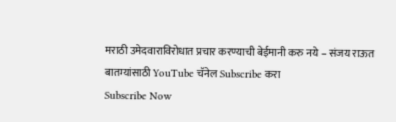मराठी उमेदवाराविरोधात प्रचार करण्याची बेईमानी करु नये – संजय राऊत
बातम्यांसाठी YouTube चॅनेल Subscribe करा
Subscribe Now